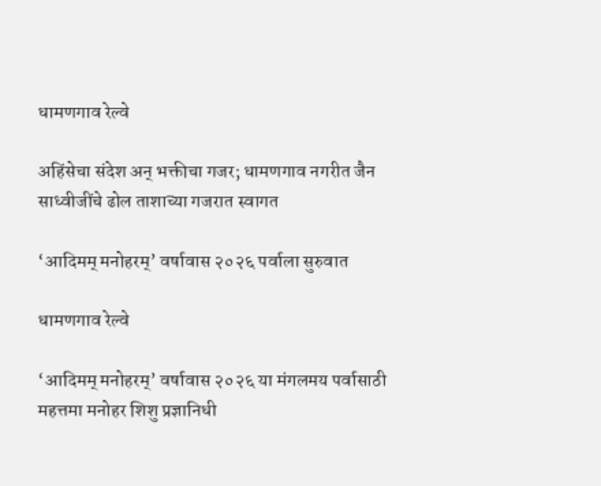धामणगाव रेल्वे

अहिंसेचा संदेश अन् भक्तीचा गजर; धामणगाव नगरीत जैन साध्वीजींचे ढोल ताशाच्या गजरात स्वागत

‘आदिमम् मनोहरम्’ वर्षावास २०२६ पर्वाला सुरुवात

धामणगाव रेल्वे

‘आदिमम् मनोहरम्’ वर्षावास २०२६ या मंगलमय पर्वासाठी महत्तमा मनोहर शिशु प्रज्ञानिधी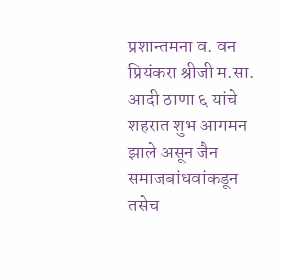प्रशान्तमना व. वन प्रियंकरा श्रीजी म.सा. आदी ठाणा ६ यांचे शहरात शुभ आगमन झाले असून जैन समाजबांधवांकडून तसेच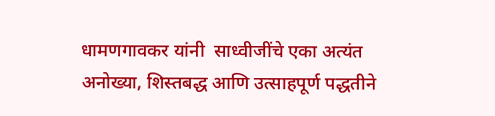धामणगावकर यांनी  साध्वीजींचे एका अत्यंत अनोख्या, शिस्तबद्ध आणि उत्साहपूर्ण पद्धतीने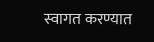स्वागत करण्यात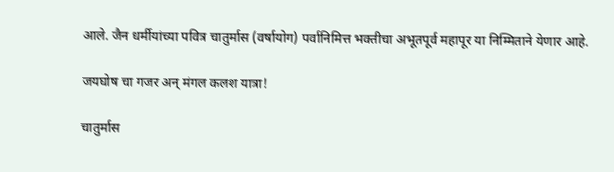आले. जैन धर्मीयांच्या पवित्र चातुर्मास (वर्षायोग) पर्वानिमित्त भक्तीचा अभूतपूर्व महापूर या निम्मिताने येणार आहे.

जयघोष चा गजर अन् मंगल कलश यात्रा!

चातुर्मास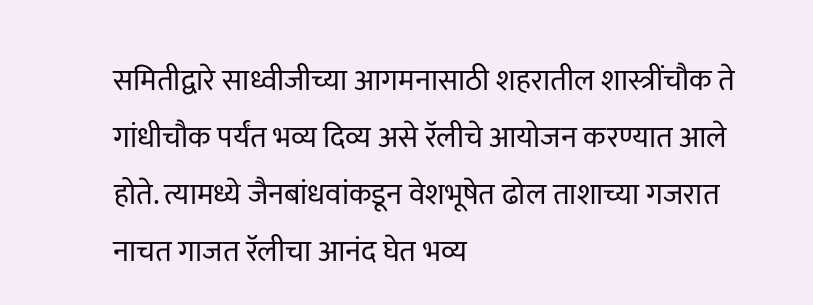समितीद्वारे साध्वीजीच्या आगमनासाठी शहरातील शास्त्रींचौक ते गांधीचौक पर्यंत भव्य दिव्य असे रॅलीचे आयोजन करण्यात आले होते. त्यामध्ये जैनबांधवांकडून वेशभूषेत ढोल ताशाच्या गजरात नाचत गाजत रॅलीचा आनंद घेत भव्य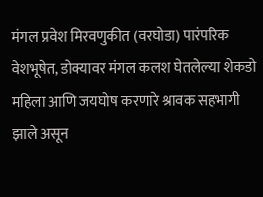मंगल प्रवेश मिरवणुकीत (वरघोडा) पारंपरिक वेशभूषेत, डोक्यावर मंगल कलश घेतलेल्या शेकडो महिला आणि जयघोष करणारे श्रावक सहभागी झाले असून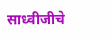साध्वीजीचे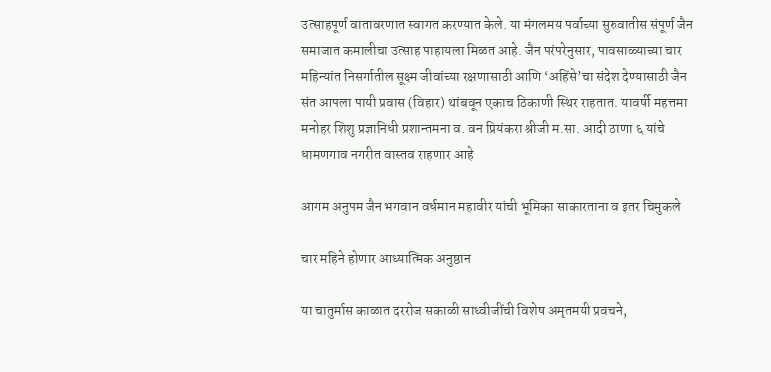उत्साहपूर्ण वातावरणात स्वागत करण्यात केले. या मंगलमय पर्वाच्या सुरुवातीस संपूर्ण जैन समाजात कमालीचा उत्साह पाहायला मिळत आहे. जैन परंपरेनुसार, पावसाळ्याच्या चार महिन्यांत निसर्गातील सूक्ष्म जीवांच्या रक्षणासाठी आणि ‘अहिंसे’चा संदेश देण्यासाठी जैन संत आपला पायी प्रवास (विहार) थांबवून एकाच ठिकाणी स्थिर राहतात. यावर्षी महत्तमा मनोहर शिशु प्रज्ञानिधी प्रशान्तमना व. वन प्रियंकरा श्रीजी म.सा. आदी ठाणा ६ यांचे धामणगाव नगरीत वास्तव राहणार आहे

आगम अनुपम जैन भगवान वर्धमान महावीर यांची भूमिका साकारताना व इतर चिमुकले

चार महिने होणार आध्यात्मिक अनुष्ठान

या चातुर्मास काळात दररोज सकाळी साध्वीजींची विशेष अमृतमयी प्रवचने,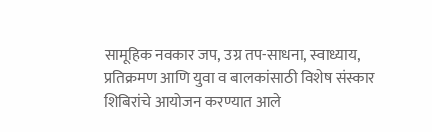सामूहिक नवकार जप, उग्र तप-साधना, स्वाध्याय, प्रतिक्रमण आणि युवा व बालकांसाठी विशेष संस्कार शिबिरांचे आयोजन करण्यात आले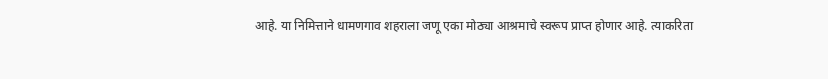आहे. या निमित्ताने धामणगाव शहराला जणू एका मोठ्या आश्रमाचे स्वरूप प्राप्त होणार आहे. त्याकरिता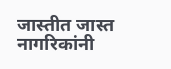जास्तीत जास्त नागरिकांनी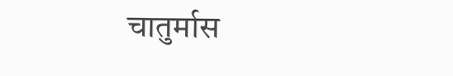चातुर्मास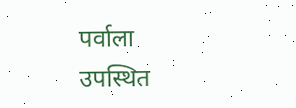पर्वाला उपस्थित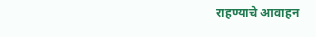राहण्याचे आवाहन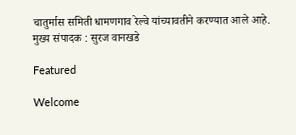चातुर्मास समिती धामणगाव रेल्वे यांच्यावतीने करण्यात आले आहे.
मुख्य संपादक : सुरज वानखडे

Featured

Welcome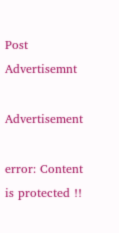Post Advertisemnt

Advertisement

error: Content is protected !!